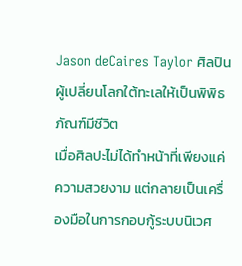Jason deCaires Taylor ศิลปินผู้เปลี่ยนโลกใต้ทะเลให้เป็นพิพิธภัณฑ์มีชีวิต
เมื่อศิลปะไม่ได้ทำหน้าที่เพียงแค่ความสวยงาม แต่กลายเป็นเครื่องมือในการกอบกู้ระบบนิเวศ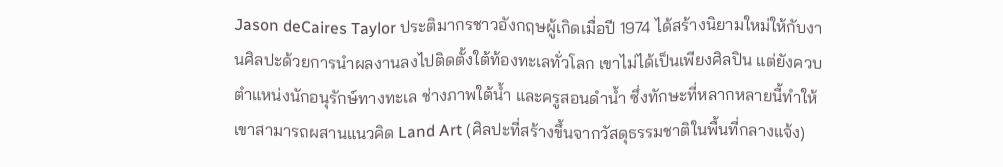Jason deCaires Taylor ประติมากรชาวอังกฤษผู้เกิดเมื่อปี 1974 ได้สร้างนิยามใหม่ให้กับงานศิลปะด้วยการนำผลงานลงไปติดตั้งใต้ท้องทะเลทั่วโลก เขาไม่ได้เป็นเพียงศิลปิน แต่ยังควบตำแหน่งนักอนุรักษ์ทางทะเล ช่างภาพใต้น้ำ และครูสอนดำน้ำ ซึ่งทักษะที่หลากหลายนี้ทำให้เขาสามารถผสานแนวคิด Land Art (ศิลปะที่สร้างขึ้นจากวัสดุธรรมชาติในพื้นที่กลางแจ้ง)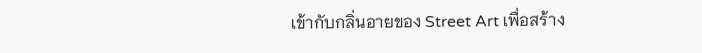เข้ากับกลิ่นอายของ Street Art เพื่อสร้าง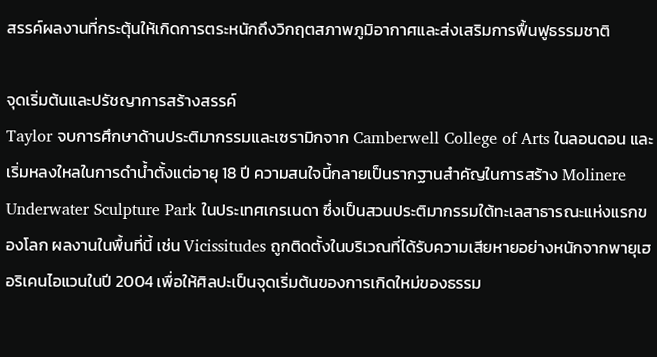สรรค์ผลงานที่กระตุ้นให้เกิดการตระหนักถึงวิกฤตสภาพภูมิอากาศและส่งเสริมการฟื้นฟูธรรมชาติ

จุดเริ่มต้นและปรัชญาการสร้างสรรค์
Taylor จบการศึกษาด้านประติมากรรมและเซรามิกจาก Camberwell College of Arts ในลอนดอน และเริ่มหลงใหลในการดำน้ำตั้งแต่อายุ 18 ปี ความสนใจนี้กลายเป็นรากฐานสำคัญในการสร้าง Molinere Underwater Sculpture Park ในประเทศเกรเนดา ซึ่งเป็นสวนประติมากรรมใต้ทะเลสาธารณะแห่งแรกของโลก ผลงานในพื้นที่นี้ เช่น Vicissitudes ถูกติดตั้งในบริเวณที่ได้รับความเสียหายอย่างหนักจากพายุเฮอริเคนไอแวนในปี 2004 เพื่อให้ศิลปะเป็นจุดเริ่มต้นของการเกิดใหม่ของธรรม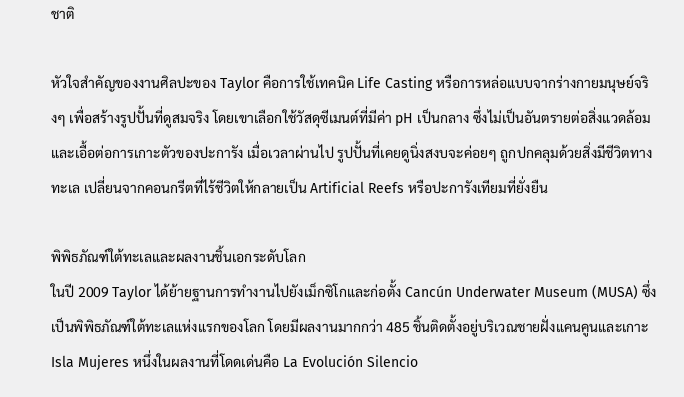ชาติ

หัวใจสำคัญของงานศิลปะของ Taylor คือการใช้เทคนิค Life Casting หรือการหล่อแบบจากร่างกายมนุษย์จริงๆ เพื่อสร้างรูปปั้นที่ดูสมจริง โดยเขาเลือกใช้วัสดุซีเมนต์ที่มีค่า pH เป็นกลาง ซึ่งไม่เป็นอันตรายต่อสิ่งแวดล้อมและเอื้อต่อการเกาะตัวของปะการัง เมื่อเวลาผ่านไป รูปปั้นที่เคยดูนิ่งสงบจะค่อยๆ ถูกปกคลุมด้วยสิ่งมีชีวิตทางทะเล เปลี่ยนจากคอนกรีตที่ไร้ชีวิตให้กลายเป็น Artificial Reefs หรือปะการังเทียมที่ยั่งยืน

พิพิธภัณฑ์ใต้ทะเลและผลงานชิ้นเอกระดับโลก
ในปี 2009 Taylor ได้ย้ายฐานการทำงานไปยังเม็กซิโกและก่อตั้ง Cancún Underwater Museum (MUSA) ซึ่งเป็นพิพิธภัณฑ์ใต้ทะเลแห่งแรกของโลก โดยมีผลงานมากกว่า 485 ชิ้นติดตั้งอยู่บริเวณชายฝั่งแคนคูนและเกาะ Isla Mujeres หนึ่งในผลงานที่โดดเด่นคือ La Evolución Silencio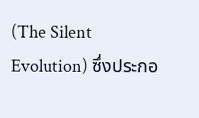(The Silent Evolution) ซึ่งประกอ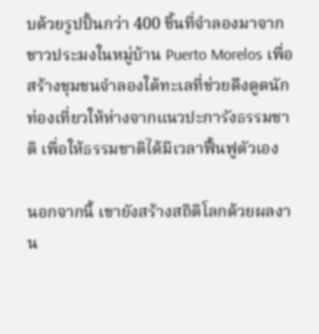บด้วยรูปปั้นกว่า 400 ชิ้นที่จำลองมาจากชาวประมงในหมู่บ้าน Puerto Morelos เพื่อสร้างชุมชนจำลองใต้ทะเลที่ช่วยดึงดูดนักท่องเที่ยวให้ห่างจากแนวปะการังธรรมชาติ เพื่อให้ธรรมชาติได้มีเวลาฟื้นฟูตัวเอง

นอกจากนี้ เขายังสร้างสถิติโลกด้วยผลงาน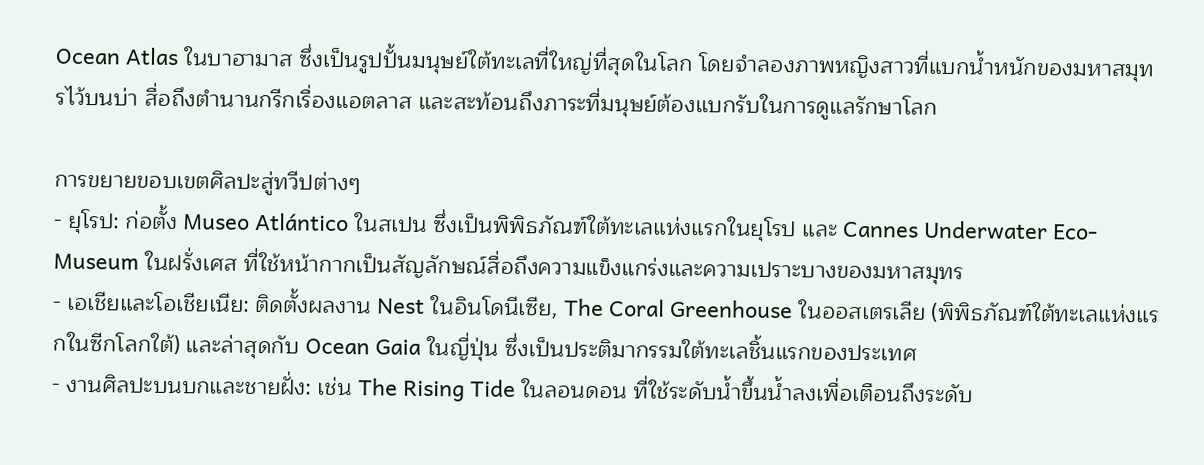Ocean Atlas ในบาฮามาส ซึ่งเป็นรูปปั้นมนุษย์ใต้ทะเลที่ใหญ่ที่สุดในโลก โดยจำลองภาพหญิงสาวที่แบกน้ำหนักของมหาสมุทรไว้บนบ่า สื่อถึงตำนานกรีกเรื่องแอตลาส และสะท้อนถึงภาระที่มนุษย์ต้องแบกรับในการดูแลรักษาโลก

การขยายขอบเขตศิลปะสู่ทวีปต่างๆ
- ยุโรป: ก่อตั้ง Museo Atlántico ในสเปน ซึ่งเป็นพิพิธภัณฑ์ใต้ทะเลแห่งแรกในยุโรป และ Cannes Underwater Eco-Museum ในฝรั่งเศส ที่ใช้หน้ากากเป็นสัญลักษณ์สื่อถึงความแข็งแกร่งและความเปราะบางของมหาสมุทร
- เอเชียและโอเชียเนีย: ติดตั้งผลงาน Nest ในอินโดนีเซีย, The Coral Greenhouse ในออสเตรเลีย (พิพิธภัณฑ์ใต้ทะเลแห่งแรกในซีกโลกใต้) และล่าสุดกับ Ocean Gaia ในญี่ปุ่น ซึ่งเป็นประติมากรรมใต้ทะเลชิ้นแรกของประเทศ
- งานศิลปะบนบกและชายฝั่ง: เช่น The Rising Tide ในลอนดอน ที่ใช้ระดับน้ำขึ้นน้ำลงเพื่อเตือนถึงระดับ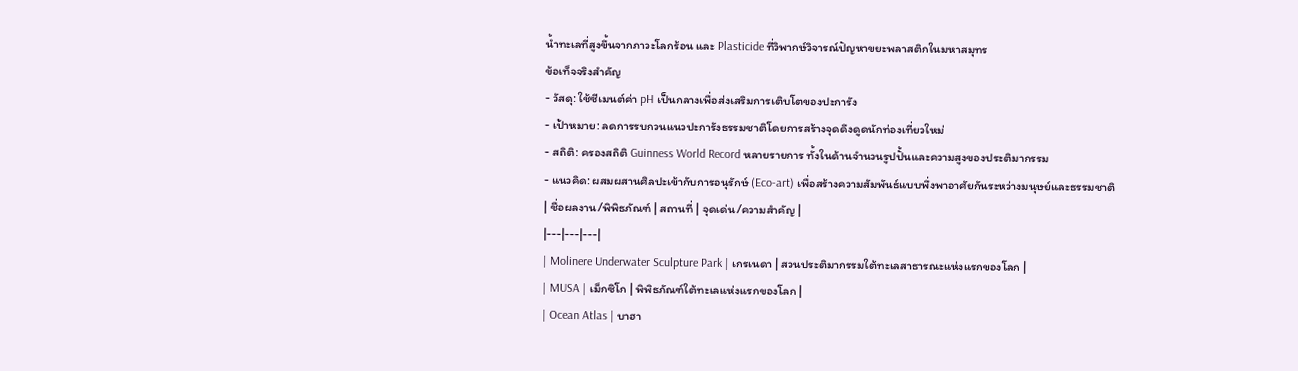น้ำทะเลที่สูงขึ้นจากภาวะโลกร้อน และ Plasticide ที่วิพากษ์วิจารณ์ปัญหาขยะพลาสติกในมหาสมุทร
ข้อเท็จจริงสำคัญ
- วัสดุ: ใช้ซีเมนต์ค่า pH เป็นกลางเพื่อส่งเสริมการเติบโตของปะการัง
- เป้าหมาย: ลดการรบกวนแนวปะการังธรรมชาติโดยการสร้างจุดดึงดูดนักท่องเที่ยวใหม่
- สถิติ: ครองสถิติ Guinness World Record หลายรายการ ทั้งในด้านจำนวนรูปปั้นและความสูงของประติมากรรม
- แนวคิด: ผสมผสานศิลปะเข้ากับการอนุรักษ์ (Eco-art) เพื่อสร้างความสัมพันธ์แบบพึ่งพาอาศัยกันระหว่างมนุษย์และธรรมชาติ
| ชื่อผลงาน/พิพิธภัณฑ์ | สถานที่ | จุดเด่น/ความสำคัญ |
|---|---|---|
| Molinere Underwater Sculpture Park | เกรเนดา | สวนประติมากรรมใต้ทะเลสาธารณะแห่งแรกของโลก |
| MUSA | เม็กซิโก | พิพิธภัณฑ์ใต้ทะเลแห่งแรกของโลก |
| Ocean Atlas | บาฮา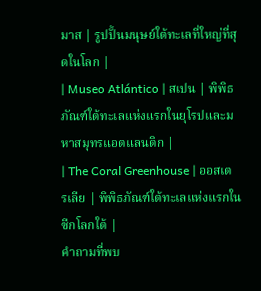มาส | รูปปั้นมนุษย์ใต้ทะเลที่ใหญ่ที่สุดในโลก |
| Museo Atlántico | สเปน | พิพิธภัณฑ์ใต้ทะเลแห่งแรกในยุโรปและมหาสมุทรแอตแลนติก |
| The Coral Greenhouse | ออสเตรเลีย | พิพิธภัณฑ์ใต้ทะเลแห่งแรกในซีกโลกใต้ |
คำถามที่พบ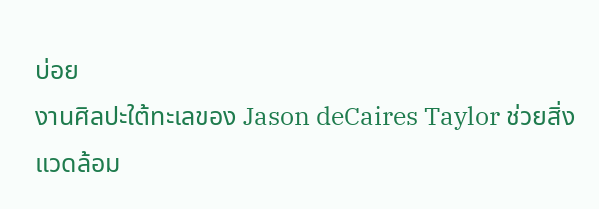บ่อย
งานศิลปะใต้ทะเลของ Jason deCaires Taylor ช่วยสิ่งแวดล้อม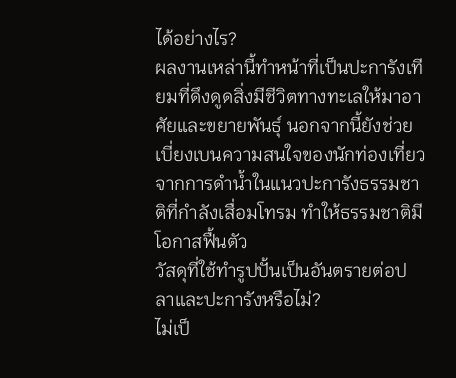ได้อย่างไร?
ผลงานเหล่านี้ทำหน้าที่เป็นปะการังเทียมที่ดึงดูดสิ่งมีชีวิตทางทะเลให้มาอาศัยและขยายพันธุ์ นอกจากนี้ยังช่วยเบี่ยงเบนความสนใจของนักท่องเที่ยวจากการดำน้ำในแนวปะการังธรรมชาติที่กำลังเสื่อมโทรม ทำให้ธรรมชาติมีโอกาสฟื้นตัว
วัสดุที่ใช้ทำรูปปั้นเป็นอันตรายต่อปลาและปะการังหรือไม่?
ไม่เป็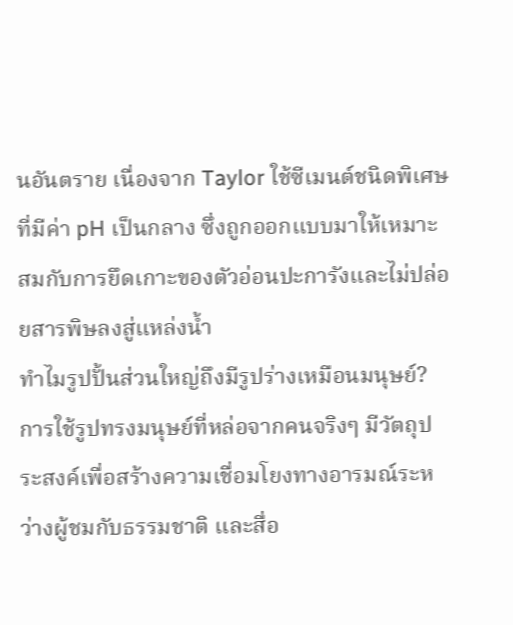นอันตราย เนื่องจาก Taylor ใช้ซีเมนต์ชนิดพิเศษที่มีค่า pH เป็นกลาง ซึ่งถูกออกแบบมาให้เหมาะสมกับการยึดเกาะของตัวอ่อนปะการังและไม่ปล่อยสารพิษลงสู่แหล่งน้ำ
ทำไมรูปปั้นส่วนใหญ่ถึงมีรูปร่างเหมือนมนุษย์?
การใช้รูปทรงมนุษย์ที่หล่อจากคนจริงๆ มีวัตถุประสงค์เพื่อสร้างความเชื่อมโยงทางอารมณ์ระหว่างผู้ชมกับธรรมชาติ และสื่อ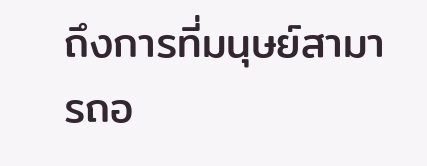ถึงการที่มนุษย์สามารถอ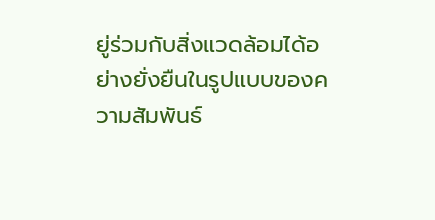ยู่ร่วมกับสิ่งแวดล้อมได้อย่างยั่งยืนในรูปแบบของความสัมพันธ์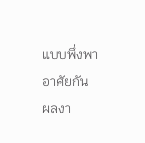แบบพึ่งพาอาศัยกัน
ผลงา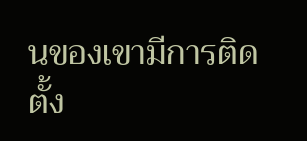นของเขามีการติดตั้ง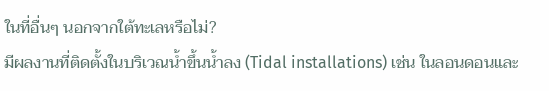ในที่อื่นๆ นอกจากใต้ทะเลหรือไม่?
มีผลงานที่ติดตั้งในบริเวณน้ำขึ้นน้ำลง (Tidal installations) เช่น ในลอนดอนและ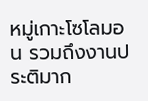หมู่เกาะโซโลมอน รวมถึงงานประติมาก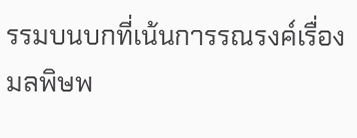รรมบนบกที่เน้นการรณรงค์เรื่องมลพิษพ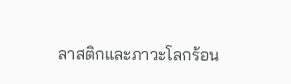ลาสติกและภาวะโลกร้อน